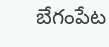బేగంపేట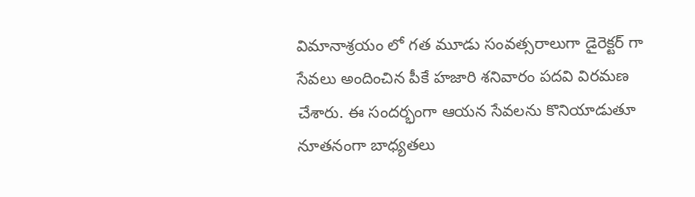విమానాశ్రయం లో గత మూడు సంవత్సరాలుగా డైరెక్టర్ గా సేవలు అందించిన పీకే హజారి శనివారం పదవి విరమణ చేశారు. ఈ సందర్భంగా ఆయన సేవలను కొనియాడుతూ నూతనంగా బాధ్యతలు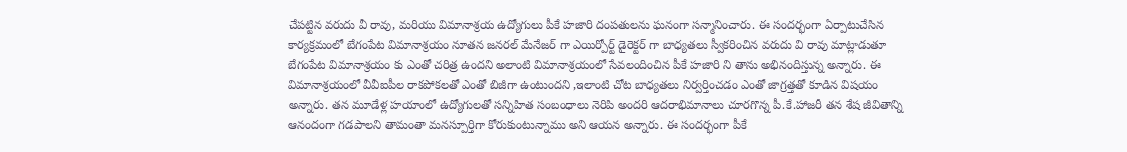చేపట్టిన వరుదు వీ రావు, మరియు విమానాశ్రయ ఉద్యోగులు పీకే హజారి దంపతులను ఘనంగా సన్మానించారు. ఈ సందర్భంగా ఏర్పాటుచేసిన కార్యక్రమంలో బేగంపేట విమానాశ్రయం నూతన జనరల్ మేనేజర్ గా ఎయిర్పోర్ట్ డైరెక్టర్ గా బాధ్యతలు స్వీకరించిన వరుదు వి రావు మాట్లాడుతూ బేగంపేట విమానాశ్రయం కు ఎంతో చరిత్ర ఉందని అలాంటి విమానాశ్రయంలో సేవలందించిన పీకే హజారి ని తాను అభినందిస్తున్న అన్నారు. ఈ విమానాశ్రయంలో వీవీఐపీల రాకపోకలతో ఎంతో బిజీగా ఉంటుందని ,ఇలాంటి చోట బాధ్యతలు నిర్వర్తించడం ఎంతో జాగ్రత్తతో కూడిన విషయం అన్నారు. తన మూడేళ్ల హయాంలో ఉద్యోగులతో సన్నిహిత సంబంధాలు నెరిపి అందరి ఆదరాభిమానాలు చూరగొన్న పీ.కే.హాజరీ తన శేష జీవితాన్ని ఆనందంగా గడపాలని తామంతా మనస్పూర్తిగా కోరుకుంటున్నాము అని ఆయన అన్నారు. ఈ సందర్భంగా పీకే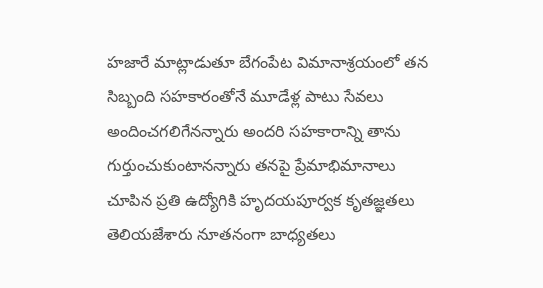హజారే మాట్లాడుతూ బేగంపేట విమానాశ్రయంలో తన సిబ్బంది సహకారంతోనే మూడేళ్ల పాటు సేవలు అందించగలిగేనన్నారు అందరి సహకారాన్ని తాను గుర్తుంచుకుంటానన్నారు తనపై ప్రేమాభిమానాలు చూపిన ప్రతి ఉద్యోగికి హృదయపూర్వక కృతజ్ఞతలు తెలియజేశారు నూతనంగా బాధ్యతలు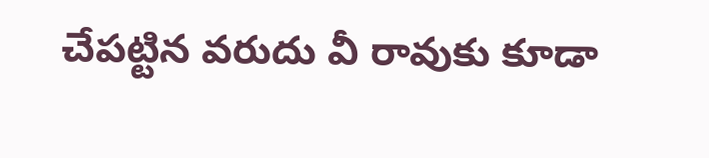చేపట్టిన వరుదు వీ రావుకు కూడా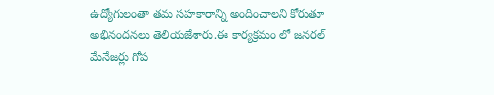ఉద్యోగులంతా తమ సహకారాన్ని అందించాలని కోరుతూ అభినందనలు తెలియజేశారు.ఈ కార్యక్రమం లో జనరల్ మేనేజర్లు గోప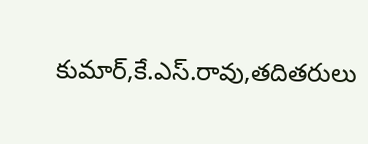కుమార్,కే.ఎస్.రావు,తదితరులు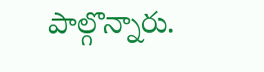పాల్గొన్నారు.